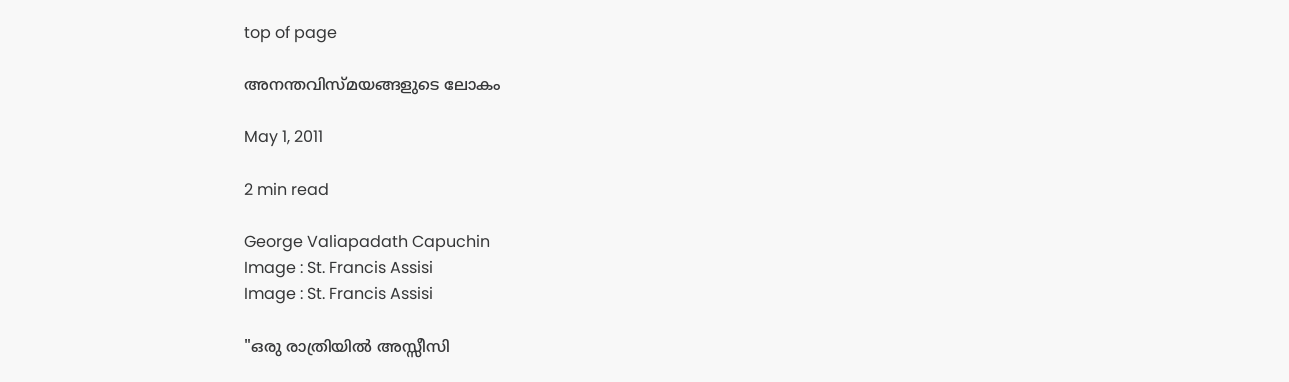top of page

അനന്തവിസ്മയങ്ങളുടെ ലോകം

May 1, 2011

2 min read

George Valiapadath Capuchin
Image : St. Francis Assisi
Image : St. Francis Assisi

"ഒരു രാത്രിയില്‍ അസ്സീസി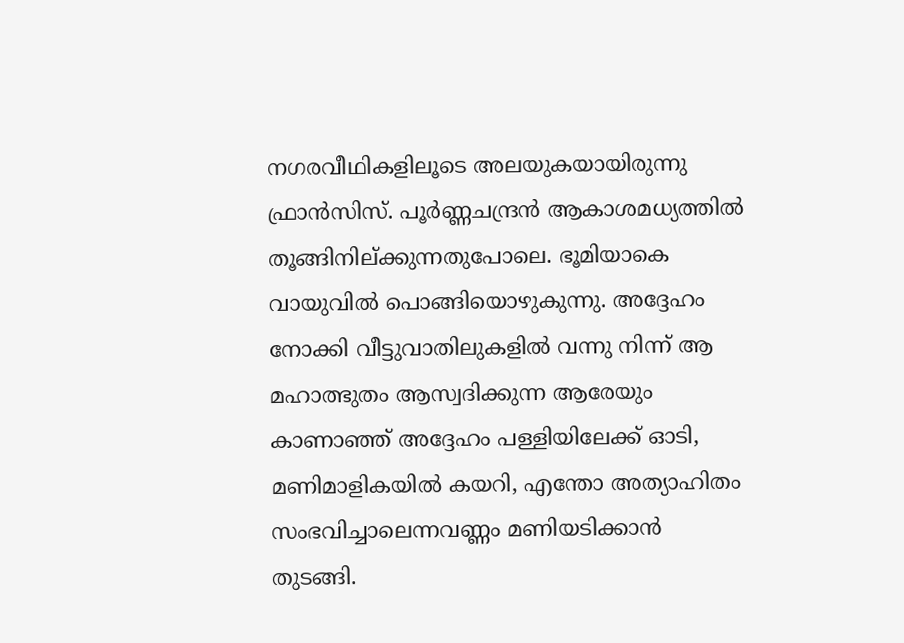നഗരവീഥികളിലൂടെ അലയുകയായിരുന്നു ഫ്രാന്‍സിസ്. പൂര്‍ണ്ണചന്ദ്രന്‍ ആകാശമധ്യത്തില്‍ തൂങ്ങിനില്ക്കുന്നതുപോലെ. ഭൂമിയാകെ വായുവില്‍ പൊങ്ങിയൊഴുകുന്നു. അദ്ദേഹം നോക്കി വീട്ടുവാതിലുകളില്‍ വന്നു നിന്ന് ആ മഹാത്ഭുതം ആസ്വദിക്കുന്ന ആരേയും കാണാഞ്ഞ് അദ്ദേഹം പള്ളിയിലേക്ക് ഓടി, മണിമാളികയില്‍ കയറി, എന്തോ അത്യാഹിതം സംഭവിച്ചാലെന്നവണ്ണം മണിയടിക്കാന്‍ തുടങ്ങി.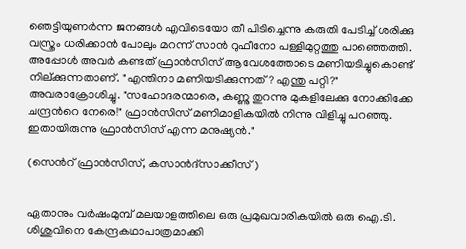ഞെട്ടിയുണര്‍ന്ന ജനങ്ങള്‍ എവിടെയോ തീ പിടിച്ചെന്നു കരുതി പേടിച്ച് ശരിക്കു വസ്ത്രം ധരിക്കാന്‍ പോലും മറന്ന് സാന്‍ റുഫീനോ പള്ളിമുറ്റത്തു പാഞ്ഞെത്തി. അപ്പോള്‍ അവര്‍ കണ്ടത് ഫ്രാന്‍സിസ് ആവേശത്തോടെ മണിയടിച്ചുകൊണ്ട് നില്ക്കുന്നതാണ്. "എന്തിനാ മണിയടിക്കുന്നത്? എന്തു പറ്റി?" അവരാക്രോശിച്ചു. "സഹോദരന്മാരെ, കണ്ണു തുറന്നു മുകളിലേക്കു നോക്കിക്കേ ചന്ദ്രന്‍റെ നേരെ!" ഫ്രാന്‍സിസ് മണിമാളികയില്‍ നിന്നു വിളിച്ചു പറഞ്ഞു. ഇതായിരുന്നു ഫ്രാന്‍സിസ് എന്ന മനുഷ്യന്‍."

(സെന്‍റ് ഫ്രാന്‍സിസ്, കസാന്‍ദ്സാക്കീസ്)


ഏതാനും വര്‍ഷംമുമ്പ് മലയാളത്തിലെ ഒരു പ്രമുഖവാരികയില്‍ ഒരു ഐ.ടി. ശിശുവിനെ കേന്ദ്രകഥാപാത്രമാക്കി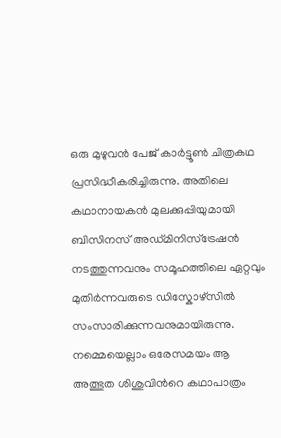ഒരു മുഴുവന്‍ പേജ് കാര്‍ട്ടൂണ്‍ ചിത്രകഥ പ്രസിദ്ധീകരിച്ചിരുന്നു. അതിലെ കഥാനായകന്‍ മുലക്കുപ്പിയുമായി ബിസിനസ് അഡ്മിനിസ്ട്രേഷന്‍ നടത്തുന്നവനും സമൂഹത്തിലെ ഏറ്റവും മുതിര്‍ന്നവരുടെ ഡിസ്കോഴ്സില്‍ സംസാരിക്കുന്നവനുമായിരുന്നു. നമ്മെയെല്ലാം ഒരേസമയം ആ അത്ഭുത ശിശുവിന്‍റെ കഥാപാത്രം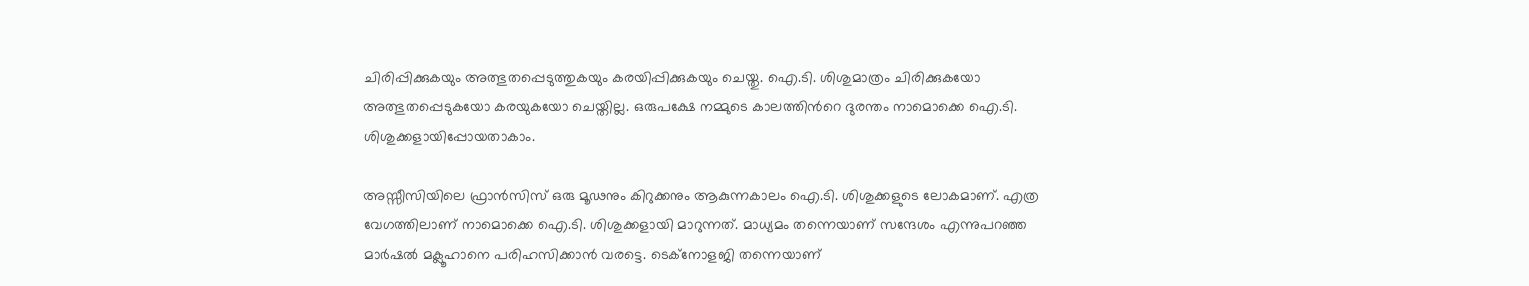ചിരിപ്പിക്കുകയും അത്ഭുതപ്പെടുത്തുകയും കരയിപ്പിക്കുകയും ചെയ്തു. ഐ.ടി. ശിശുമാത്രം ചിരിക്കുകയോ അത്ഭുതപ്പെടുകയോ കരയുകയോ ചെയ്തില്ല. ഒരുപക്ഷേ നമ്മുടെ കാലത്തിന്‍റെ ദുരന്തം നാമൊക്കെ ഐ.ടി. ശിശുക്കളായിപ്പോയതാകാം.

അസ്സീസിയിലെ ഫ്രാന്‍സിസ് ഒരു മൂഢനും കിറുക്കനും ആകുന്നകാലം ഐ.ടി. ശിശുക്കളുടെ ലോകമാണ്. എത്ര വേഗത്തിലാണ് നാമൊക്കെ ഐ.ടി. ശിശുക്കളായി മാറുന്നത്. മാധ്യമം തന്നെയാണ് സന്ദേശം എന്നുപറഞ്ഞ മാര്‍ഷല്‍ മക്ലൂഹാനെ പരിഹസിക്കാന്‍ വരട്ടെ. ടെക്നോളജി തന്നെയാണ്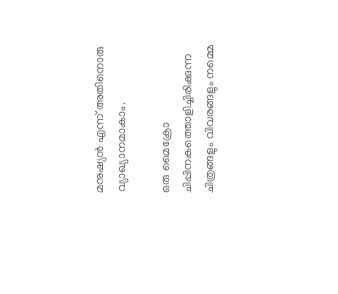മനുഷ്യന്‍ എന്ന് അതിനൊരു വ്യാഖ്യാനമാകാം.

ഒരു മൈക്രോ ചിപ്പിനകത്തൊളിച്ചിരിക്കുന്ന ചിത്രങ്ങളും വിവരങ്ങളും നമ്മെ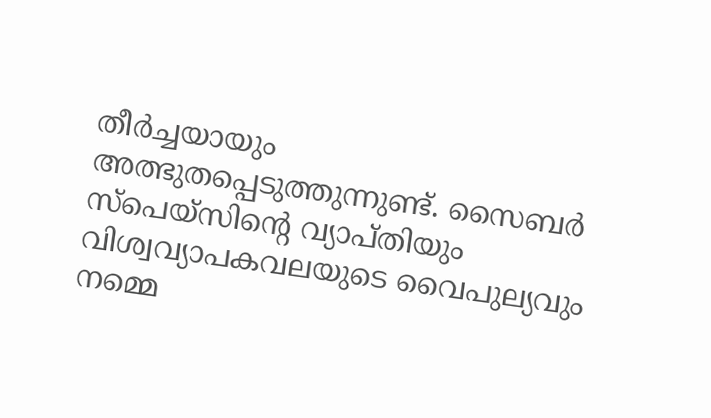തീര്‍ച്ചയായും അത്ഭുതപ്പെടുത്തുന്നുണ്ട്. സൈബര്‍ സ്പെയ്സിന്‍റെ വ്യാപ്തിയും വിശ്വവ്യാപകവലയുടെ വൈപുല്യവും നമ്മെ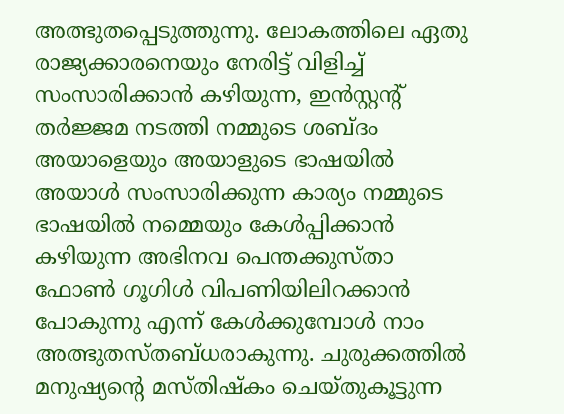അത്ഭുതപ്പെടുത്തുന്നു. ലോകത്തിലെ ഏതു രാജ്യക്കാരനെയും നേരിട്ട് വിളിച്ച് സംസാരിക്കാന്‍ കഴിയുന്ന, ഇന്‍സ്റ്റന്‍റ് തര്‍ജ്ജമ നടത്തി നമ്മുടെ ശബ്ദം അയാളെയും അയാളുടെ ഭാഷയില്‍ അയാള്‍ സംസാരിക്കുന്ന കാര്യം നമ്മുടെ ഭാഷയില്‍ നമ്മെയും കേള്‍പ്പിക്കാന്‍ കഴിയുന്ന അഭിനവ പെന്തക്കുസ്താ ഫോണ്‍ ഗൂഗിള്‍ വിപണിയിലിറക്കാന്‍ പോകുന്നു എന്ന് കേള്‍ക്കുമ്പോള്‍ നാം അത്ഭുതസ്തബ്ധരാകുന്നു. ചുരുക്കത്തില്‍ മനുഷ്യന്‍റെ മസ്തിഷ്കം ചെയ്തുകൂട്ടുന്ന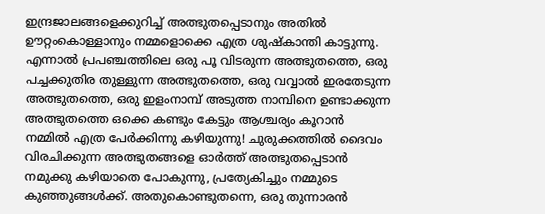ഇന്ദ്രജാലങ്ങളെക്കുറിച്ച് അത്ഭുതപ്പെടാനും അതില്‍ ഊറ്റംകൊള്ളാനും നമ്മളൊക്കെ എത്ര ശുഷ്കാന്തി കാട്ടുന്നു. എന്നാല്‍ പ്രപഞ്ചത്തിലെ ഒരു പൂ വിടരുന്ന അത്ഭുതത്തെ, ഒരു പച്ചക്കുതിര തുള്ളുന്ന അത്ഭുതത്തെ, ഒരു വവ്വാല്‍ ഇരതേടുന്ന അത്ഭുതത്തെ, ഒരു ഇളംനാമ്പ് അടുത്ത നാമ്പിനെ ഉണ്ടാക്കുന്ന അത്ഭുതത്തെ ഒക്കെ കണ്ടും കേട്ടും ആശ്ചര്യം കൂറാന്‍ നമ്മില്‍ എത്ര പേര്‍ക്കിന്നു കഴിയുന്നു! ചുരുക്കത്തില്‍ ദൈവം വിരചിക്കുന്ന അത്ഭുതങ്ങളെ ഓര്‍ത്ത് അത്ഭുതപ്പെടാന്‍ നമുക്കു കഴിയാതെ പോകുന്നു, പ്രത്യേകിച്ചും നമ്മുടെ കുഞ്ഞുങ്ങള്‍ക്ക്. അതുകൊണ്ടുതന്നെ, ഒരു തുന്നാരന്‍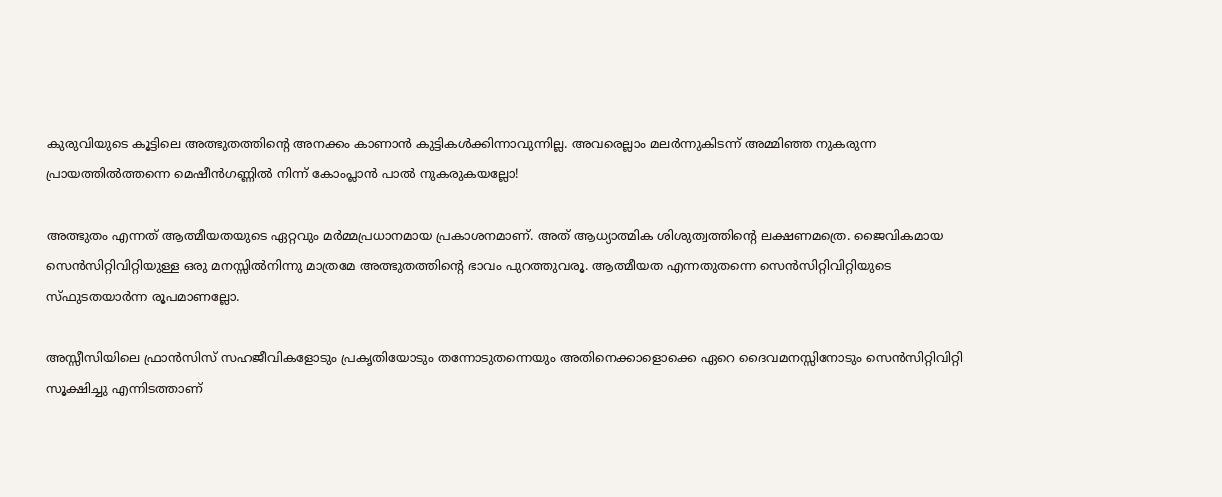കുരുവിയുടെ കൂട്ടിലെ അത്ഭുതത്തിന്‍റെ അനക്കം കാണാന്‍ കുട്ടികള്‍ക്കിന്നാവുന്നില്ല. അവരെല്ലാം മലര്‍ന്നുകിടന്ന് അമ്മിഞ്ഞ നുകരുന്ന പ്രായത്തില്‍ത്തന്നെ മെഷീന്‍ഗണ്ണില്‍ നിന്ന് കോംപ്ലാന്‍ പാല്‍ നുകരുകയല്ലോ!

അത്ഭുതം എന്നത് ആത്മീയതയുടെ ഏറ്റവും മര്‍മ്മപ്രധാനമായ പ്രകാശനമാണ്. അത് ആധ്യാത്മിക ശിശുത്വത്തിന്‍റെ ലക്ഷണമത്രെ. ജൈവികമായ സെന്‍സിറ്റിവിറ്റിയുള്ള ഒരു മനസ്സില്‍നിന്നു മാത്രമേ അത്ഭുതത്തിന്‍റെ ഭാവം പുറത്തുവരൂ. ആത്മീയത എന്നതുതന്നെ സെന്‍സിറ്റിവിറ്റിയുടെ സ്ഫുടതയാര്‍ന്ന രൂപമാണല്ലോ.

അസ്സീസിയിലെ ഫ്രാന്‍സിസ് സഹജീവികളോടും പ്രകൃതിയോടും തന്നോടുതന്നെയും അതിനെക്കാളൊക്കെ ഏറെ ദൈവമനസ്സിനോടും സെന്‍സിറ്റിവിറ്റി സൂക്ഷിച്ചു എന്നിടത്താണ്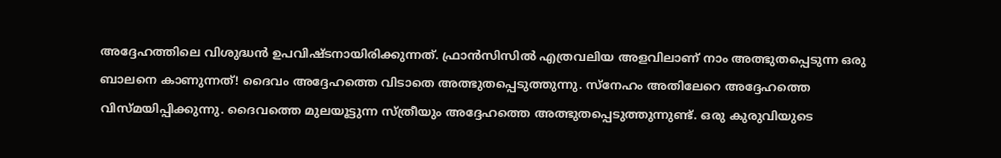അദ്ദേഹത്തിലെ വിശുദ്ധന്‍ ഉപവിഷ്ടനായിരിക്കുന്നത്. ഫ്രാന്‍സിസില്‍ എത്രവലിയ അളവിലാണ് നാം അത്ഭുതപ്പെടുന്ന ഒരു ബാലനെ കാണുന്നത്! ദൈവം അദ്ദേഹത്തെ വിടാതെ അത്ഭുതപ്പെടുത്തുന്നു. സ്നേഹം അതിലേറെ അദ്ദേഹത്തെ വിസ്മയിപ്പിക്കുന്നു. ദൈവത്തെ മുലയൂട്ടുന്ന സ്ത്രീയും അദ്ദേഹത്തെ അത്ഭുതപ്പെടുത്തുന്നുണ്ട്. ഒരു കുരുവിയുടെ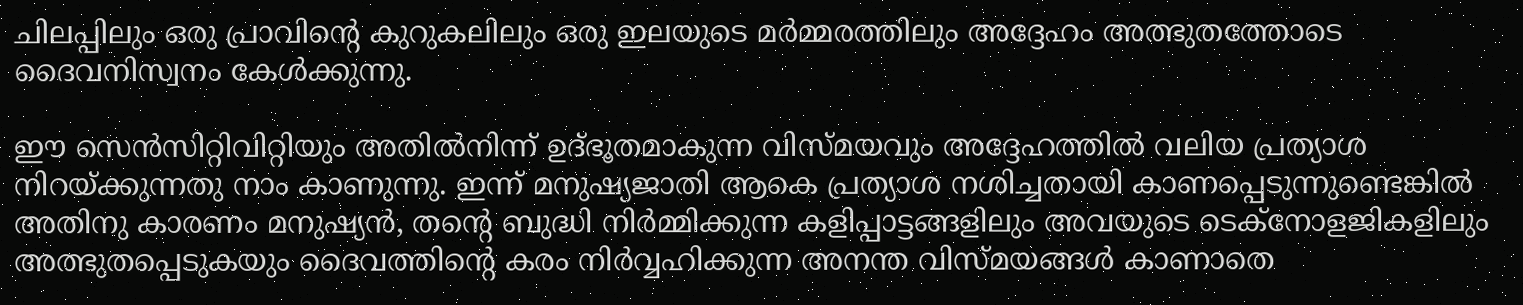ചിലപ്പിലും ഒരു പ്രാവിന്‍റെ കുറുകലിലും ഒരു ഇലയുടെ മര്‍മ്മരത്തിലും അദ്ദേഹം അത്ഭുതത്തോടെ ദൈവനിസ്വനം കേള്‍ക്കുന്നു.

ഈ സെന്‍സിറ്റിവിറ്റിയും അതില്‍നിന്ന് ഉദ്ഭൂതമാകുന്ന വിസ്മയവും അദ്ദേഹത്തില്‍ വലിയ പ്രത്യാശ നിറയ്ക്കുന്നതു നാം കാണുന്നു. ഇന്ന് മനുഷ്യജാതി ആകെ പ്രത്യാശ നശിച്ചതായി കാണപ്പെടുന്നുണ്ടെങ്കില്‍ അതിനു കാരണം മനുഷ്യന്‍, തന്‍റെ ബുദ്ധി നിര്‍മ്മിക്കുന്ന കളിപ്പാട്ടങ്ങളിലും അവയുടെ ടെക്നോളജികളിലും അത്ഭുതപ്പെടുകയും ദൈവത്തിന്‍റെ കരം നിര്‍വ്വഹിക്കുന്ന അനന്ത വിസ്മയങ്ങള്‍ കാണാതെ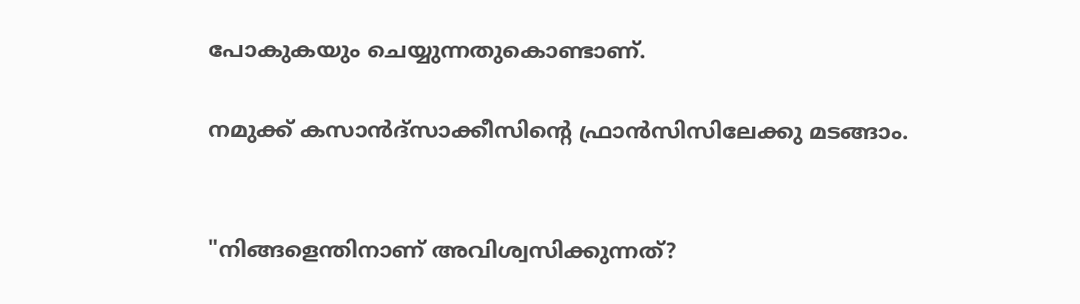പോകുകയും ചെയ്യുന്നതുകൊണ്ടാണ്.

നമുക്ക് കസാന്‍ദ്സാക്കീസിന്‍റെ ഫ്രാന്‍സിസിലേക്കു മടങ്ങാം.


"നിങ്ങളെന്തിനാണ് അവിശ്വസിക്കുന്നത്?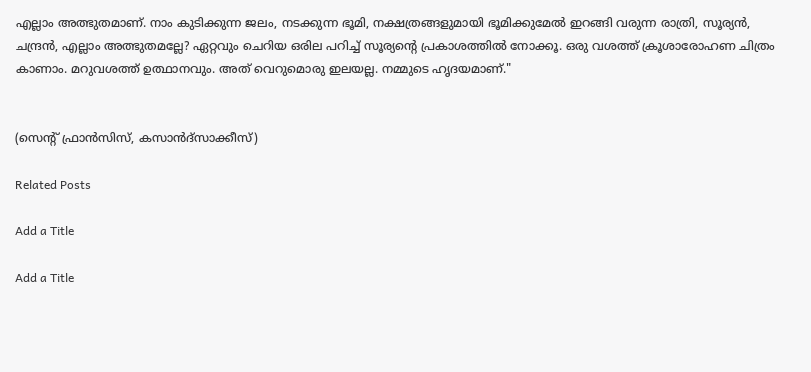എല്ലാം അത്ഭുതമാണ്. നാം കുടിക്കുന്ന ജലം, നടക്കുന്ന ഭൂമി, നക്ഷത്രങ്ങളുമായി ഭൂമിക്കുമേല്‍ ഇറങ്ങി വരുന്ന രാത്രി, സൂര്യന്‍, ചന്ദ്രന്‍, എല്ലാം അത്ഭുതമല്ലേ? ഏറ്റവും ചെറിയ ഒരില പറിച്ച് സൂര്യന്‍റെ പ്രകാശത്തില്‍ നോക്കൂ. ഒരു വശത്ത് ക്രൂശാരോഹണ ചിത്രം കാണാം. മറുവശത്ത് ഉത്ഥാനവും. അത് വെറുമൊരു ഇലയല്ല. നമ്മുടെ ഹൃദയമാണ്."


(സെന്‍റ് ഫ്രാന്‍സിസ്, കസാന്‍ദ്സാക്കീസ്)

Related Posts

Add a Title

Add a Title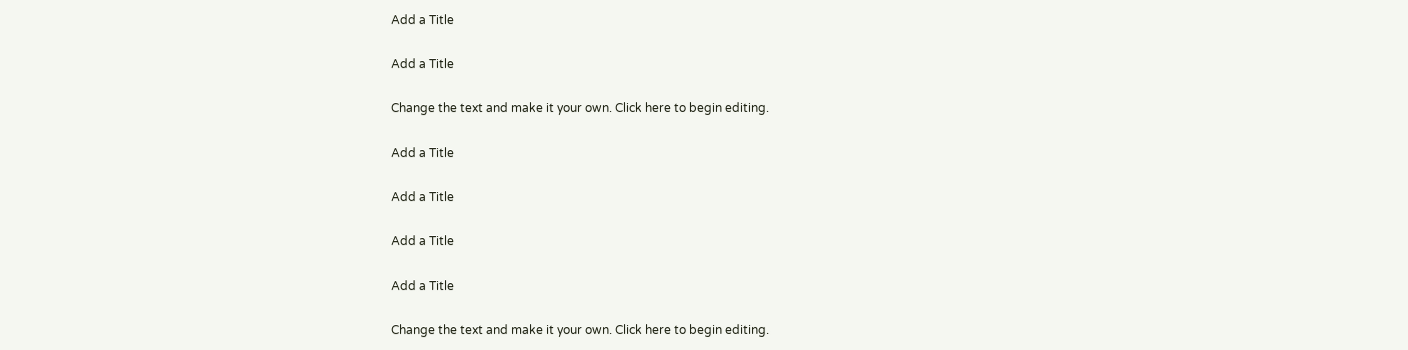Add a Title

Add a Title

Change the text and make it your own. Click here to begin editing.

Add a Title

Add a Title

Add a Title

Add a Title

Change the text and make it your own. Click here to begin editing.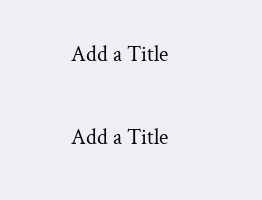Add a Title

Add a Title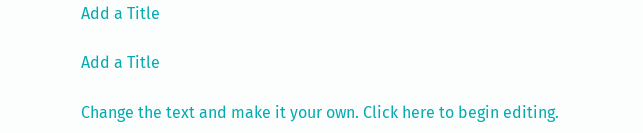Add a Title

Add a Title

Change the text and make it your own. Click here to begin editing.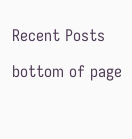Recent Posts

bottom of page